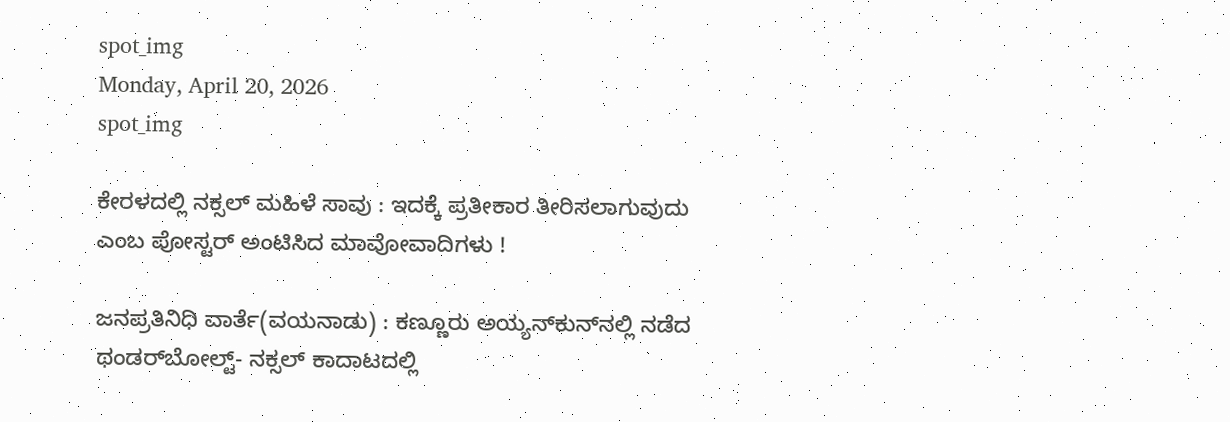spot_img
Monday, April 20, 2026
spot_img

ಕೇರಳದಲ್ಲಿ ನಕ್ಸಲ್‌ ಮಹಿಳೆ ಸಾವು : ಇದಕ್ಕೆ ಪ್ರತೀಕಾರ ತೀರಿಸಲಾಗುವುದು ಎಂಬ ಪೋಸ್ಟರ್‌ ಅಂಟಿಸಿದ ಮಾವೋವಾದಿಗಳು !

ಜನಪ್ರತಿನಿಧಿ ವಾರ್ತೆ(ವಯನಾಡು) : ಕಣ್ಣೂರು ಅಯ್ಯನ್‌ಕುನ್‌ನಲ್ಲಿ ನಡೆದ ಥಂಡರ್‌ಬೋಲ್ಟ್‌- ನಕ್ಸಲ್‌ ಕಾದಾಟದಲ್ಲಿ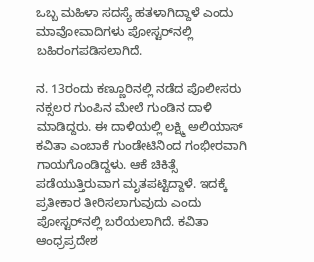ಒಬ್ಬ ಮಹಿಳಾ ಸದಸ್ಯೆ ಹತಳಾಗಿದ್ದಾಳೆ ಎಂದು ಮಾವೋವಾದಿಗಳು ಪೋಸ್ಟರ್‌ನಲ್ಲಿ ಬಹಿರಂಗಪಡಿಸಲಾಗಿದೆ.

ನ. 13ರಂದು ಕಣ್ಣೂರಿನಲ್ಲಿ ನಡೆದ ಪೊಲೀಸರು ನಕ್ಸಲರ ಗುಂಪಿನ ಮೇಲೆ ಗುಂಡಿನ ದಾಳಿ ಮಾಡಿದ್ದರು. ಈ ದಾಳಿಯಲ್ಲಿ ಲಕ್ಷ್ಮಿ ಅಲಿಯಾಸ್ ಕವಿತಾ ಎಂಬಾಕೆ ಗುಂಡೇಟಿನಿಂದ ಗಂಭೀರವಾಗಿ ಗಾಯಗೊಂಡಿದ್ದಳು. ಆಕೆ ಚಿಕಿತ್ಸೆ ಪಡೆಯುತ್ತಿರುವಾಗ ಮೃತಪಟ್ಟಿದ್ದಾಳೆ. ಇದಕ್ಕೆ ಪ್ರತೀಕಾರ ತೀರಿಸಲಾಗುವುದು ಎಂದು ಪೋಸ್ಟರ್‌ನಲ್ಲಿ ಬರೆಯಲಾಗಿದೆ. ಕವಿತಾ ಆಂಧ್ರಪ್ರದೇಶ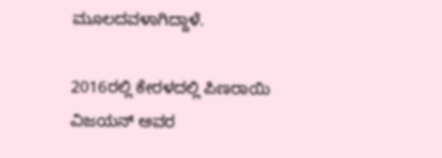ಮೂಲದವಳಾಗಿದ್ದಾಳೆ.

2016ರಲ್ಲಿ ಕೇರಳದಲ್ಲಿ ಪಿಣರಾಯಿ ವಿಜಯನ್ ಅವರ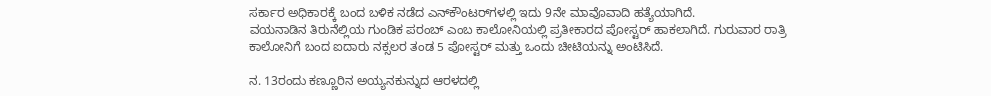ಸರ್ಕಾರ ಅಧಿಕಾರಕ್ಕೆ ಬಂದ ಬಳಿಕ ನಡೆದ ಎನ್‌ಕೌಂಟರ್‌ಗಳಲ್ಲಿ ಇದು 9ನೇ ಮಾವೊವಾದಿ ಹತ್ಯೆಯಾಗಿದೆ.
ವಯನಾಡಿನ ತಿರುನೆಲ್ಲಿಯ ಗುಂಡಿಕ ಪರಂಬ್‌ ಎಂಬ ಕಾಲೋನಿಯಲ್ಲಿ ಪ್ರತೀಕಾರದ ಪೋಸ್ಟರ್‌ ಹಾಕಲಾಗಿದೆ. ಗುರುವಾರ ರಾತ್ರಿ ಕಾಲೋನಿಗೆ ಬಂದ ಐದಾರು ನಕ್ಸಲರ ತಂಡ 5 ಪೋಸ್ಟರ್‌ ಮತ್ತು ಒಂದು ಚೀಟಿಯನ್ನು ಅಂಟಿಸಿದೆ.

ನ. 13ರಂದು ಕಣ್ಣೂರಿನ ಅಯ್ಯನಕುನ್ನುದ ಆರಳದಲ್ಲಿ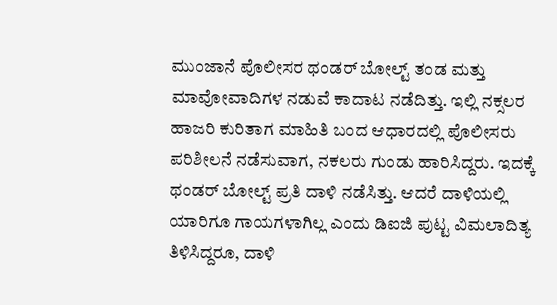ಮುಂಜಾನೆ ಪೊಲೀಸರ ಥಂಡರ್‌ ಬೋಲ್ಟ್‌ ತಂಡ ಮತ್ತು ಮಾವೋವಾದಿಗಳ ನಡುವೆ ಕಾದಾಟ ನಡೆದಿತ್ತು. ಇಲ್ಲಿ ನಕ್ಸಲರ ಹಾಜರಿ ಕುರಿತಾಗ ಮಾಹಿತಿ ಬಂದ ಆಧಾರದಲ್ಲಿ ಪೊಲೀಸರು ಪರಿಶೀಲನೆ ನಡೆಸುವಾಗ, ನಕಲರು ಗುಂಡು ಹಾರಿಸಿದ್ದರು. ಇದಕ್ಕೆ ಥಂಡರ್ ಬೋಲ್ಟ್ ಪ್ರತಿ ದಾಳಿ ನಡೆಸಿತ್ತು. ಆದರೆ ದಾಳಿಯಲ್ಲಿ ಯಾರಿಗೂ ಗಾಯಗಳಾಗಿಲ್ಲ ಎಂದು ಡಿಐಜಿ ಪುಟ್ಟ ವಿಮಲಾದಿತ್ಯ ತಿಳಿಸಿದ್ದರೂ, ದಾಳಿ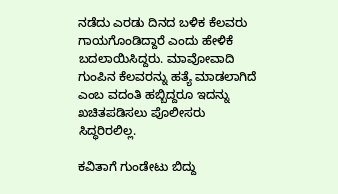ನಡೆದು ಎರಡು ದಿನದ ಬಳಿಕ ಕೆಲವರು ಗಾಯಗೊಂಡಿದ್ದಾರೆ ಎಂದು ಹೇಳಿಕೆ ಬದಲಾಯಿಸಿದ್ದರು. ಮಾವೋವಾದಿ ಗುಂಪಿನ ಕೆಲವರನ್ನು ಹತ್ಯೆ ಮಾಡಲಾಗಿದೆ ಎಂಬ ವದಂತಿ ಹಬ್ಬಿದ್ದರೂ ಇದನ್ನು ಖಚಿತಪಡಿಸಲು ಪೊಲೀಸರು ಸಿದ್ಧರಿರಲಿಲ್ಲ.

ಕವಿತಾಗೆ ಗುಂಡೇಟು ಬಿದ್ದು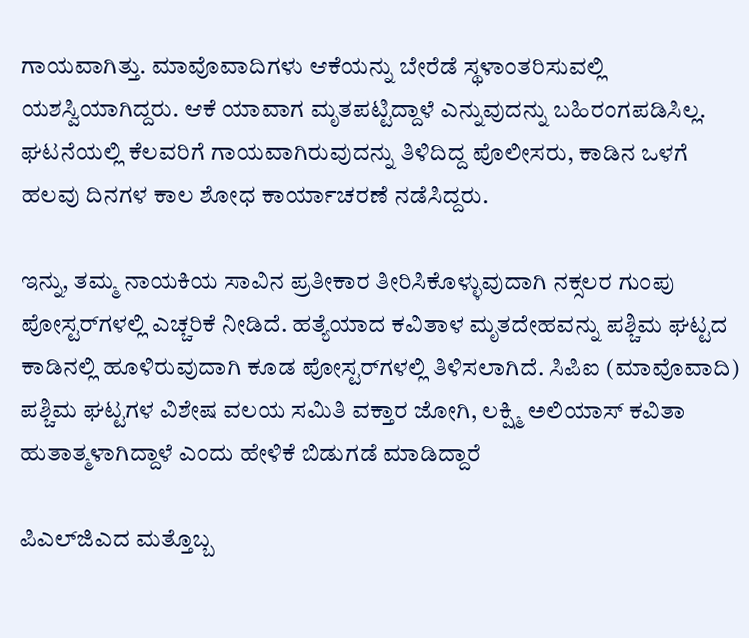ಗಾಯವಾಗಿತ್ತು. ಮಾವೊವಾದಿಗಳು ಆಕೆಯನ್ನು ಬೇರೆಡೆ ಸ್ಥಳಾಂತರಿಸುವಲ್ಲಿ ಯಶಸ್ವಿಯಾಗಿದ್ದರು. ಆಕೆ ಯಾವಾಗ ಮೃತಪಟ್ಟಿದ್ದಾಳೆ ಎನ್ನುವುದನ್ನು ಬಹಿರಂಗಪಡಿಸಿಲ್ಲ. ಘಟನೆಯಲ್ಲಿ ಕೆಲವರಿಗೆ ಗಾಯವಾಗಿರುವುದನ್ನು ತಿಳಿದಿದ್ದ ಪೊಲೀಸರು, ಕಾಡಿನ ಒಳಗೆ ಹಲವು ದಿನಗಳ ಕಾಲ ಶೋಧ ಕಾರ್ಯಾಚರಣೆ ನಡೆಸಿದ್ದರು.

ಇನ್ನು, ತಮ್ಮ ನಾಯಕಿಯ ಸಾವಿನ ಪ್ರತೀಕಾರ ತೀರಿಸಿಕೊಳ್ಳುವುದಾಗಿ ನಕ್ಸಲರ ಗುಂಪು ಪೋಸ್ಟರ್‌ಗಳಲ್ಲಿ ಎಚ್ಚರಿಕೆ ನೀಡಿದೆ. ಹತ್ಯೆಯಾದ ಕವಿತಾಳ ಮೃತದೇಹವನ್ನು ಪಶ್ಚಿಮ ಘಟ್ಟದ ಕಾಡಿನಲ್ಲಿ ಹೂಳಿರುವುದಾಗಿ ಕೂಡ ಪೋಸ್ಟರ್‌ಗಳಲ್ಲಿ ತಿಳಿಸಲಾಗಿದೆ. ಸಿಪಿಐ (ಮಾವೊವಾದಿ) ಪಶ್ಚಿಮ ಘಟ್ಟಗಳ ವಿಶೇಷ ವಲಯ ಸಮಿತಿ ವಕ್ತಾರ ಜೋಗಿ, ಲಕ್ಷ್ಮಿ ಅಲಿಯಾಸ್ ಕವಿತಾ ಹುತಾತ್ಮಳಾಗಿದ್ದಾಳೆ ಎಂದು ಹೇಳಿಕೆ ಬಿಡುಗಡೆ ಮಾಡಿದ್ದಾರೆ

ಪಿಎಲ್‌ಜಿಎದ ಮತ್ತೊಬ್ಬ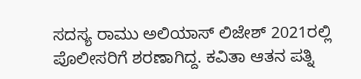ಸದಸ್ಯ ರಾಮು ಅಲಿಯಾಸ್ ಲಿಜೇಶ್ 2021ರಲ್ಲಿ ಪೊಲೀಸರಿಗೆ ಶರಣಾಗಿದ್ದ. ಕವಿತಾ ಆತನ ಪತ್ನಿ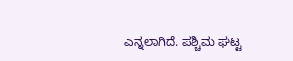ಎನ್ನಲಾಗಿದೆ. ಪಶ್ಚಿಮ ಘಟ್ಟ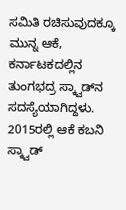ಸಮಿತಿ ರಚಿಸುವುದಕ್ಕೂ ಮುನ್ನ ಆಕೆ, ಕರ್ನಾಟಕದಲ್ಲಿನ ತುಂಗಭದ್ರ ಸ್ಕ್ವಾಡ್‌ನ ಸದಸ್ಯೆಯಾಗಿದ್ದಳು. 2015ರಲ್ಲಿ ಆಕೆ ಕಬನಿ ಸ್ಕ್ವಾಡ್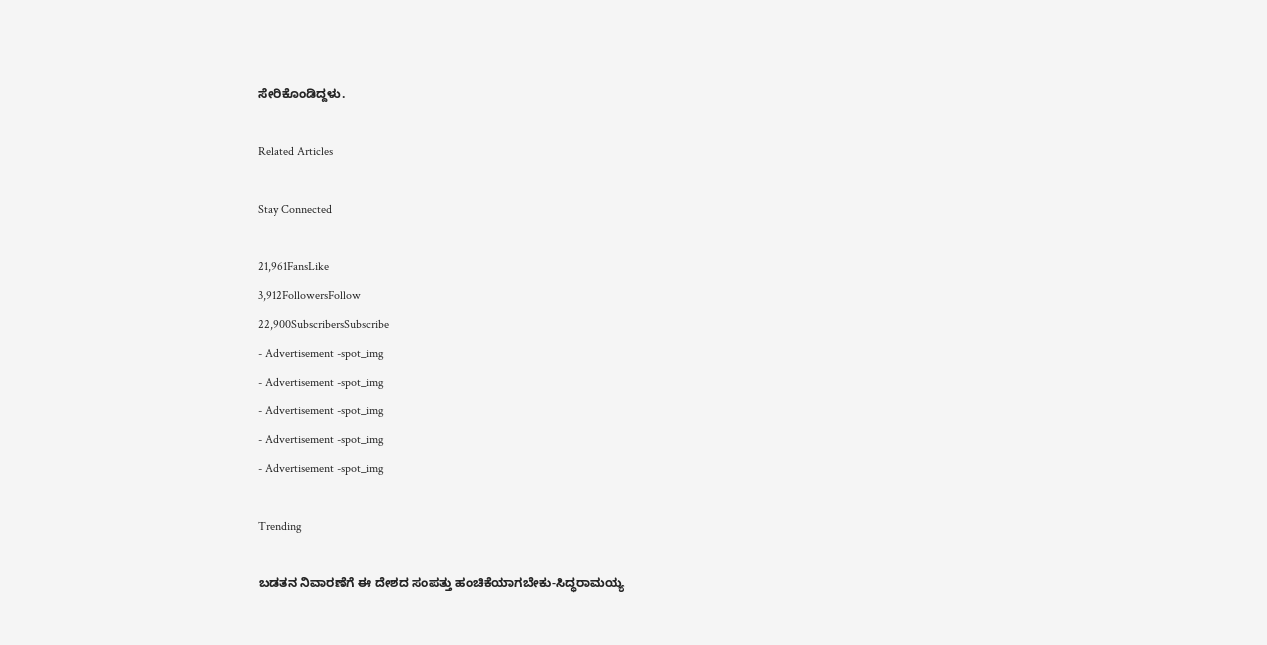ಸೇರಿಕೊಂಡಿದ್ದಳು.

Related Articles

Stay Connected

21,961FansLike
3,912FollowersFollow
22,900SubscribersSubscribe
- Advertisement -spot_img
- Advertisement -spot_img
- Advertisement -spot_img
- Advertisement -spot_img
- Advertisement -spot_img

Trending

ಬಡತನ ನಿವಾರಣೆಗೆ ಈ ದೇಶದ ಸಂಪತ್ತು ಹಂಚಿಕೆಯಾಗಬೇಕು-ಸಿದ್ಧರಾಮಯ್ಯ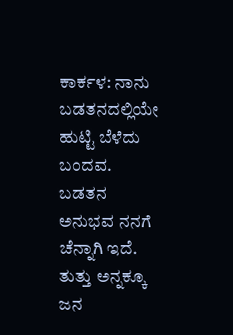ಕಾರ್ಕಳ: ನಾನು ಬಡತನದಲ್ಲಿಯೇ ಹುಟ್ಟಿ ಬೆಳೆದು ಬಂದವ. ಬಡತನ ಅನುಭವ ನನಗೆ ಚೆನ್ನಾಗಿ ಇದೆ. ತುತ್ತು ಅನ್ನಕ್ಕೂ ಜನ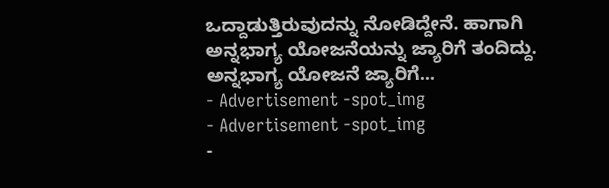ಒದ್ದಾಡುತ್ತಿರುವುದನ್ನು ನೋಡಿದ್ದೇನೆ. ಹಾಗಾಗಿ ಅನ್ನಭಾಗ್ಯ ಯೋಜನೆಯನ್ನು ಜ್ಯಾರಿಗೆ ತಂದಿದ್ದು. ಅನ್ನಭಾಗ್ಯ ಯೋಜನೆ ಜ್ಯಾರಿಗೆ...
- Advertisement -spot_img
- Advertisement -spot_img
-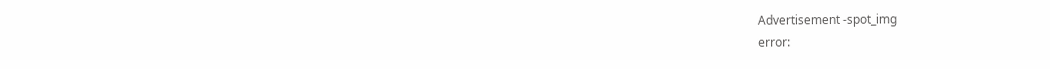Advertisement -spot_img
error: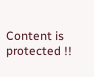Content is protected !!